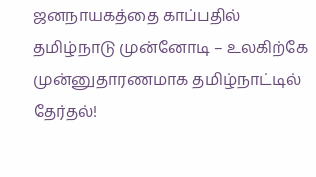ஜனநாயகத்தை காப்பதில் தமிழ்நாடு முன்னோடி – உலகிற்கே முன்னுதாரணமாக தமிழ்நாட்டில் தேர்தல்!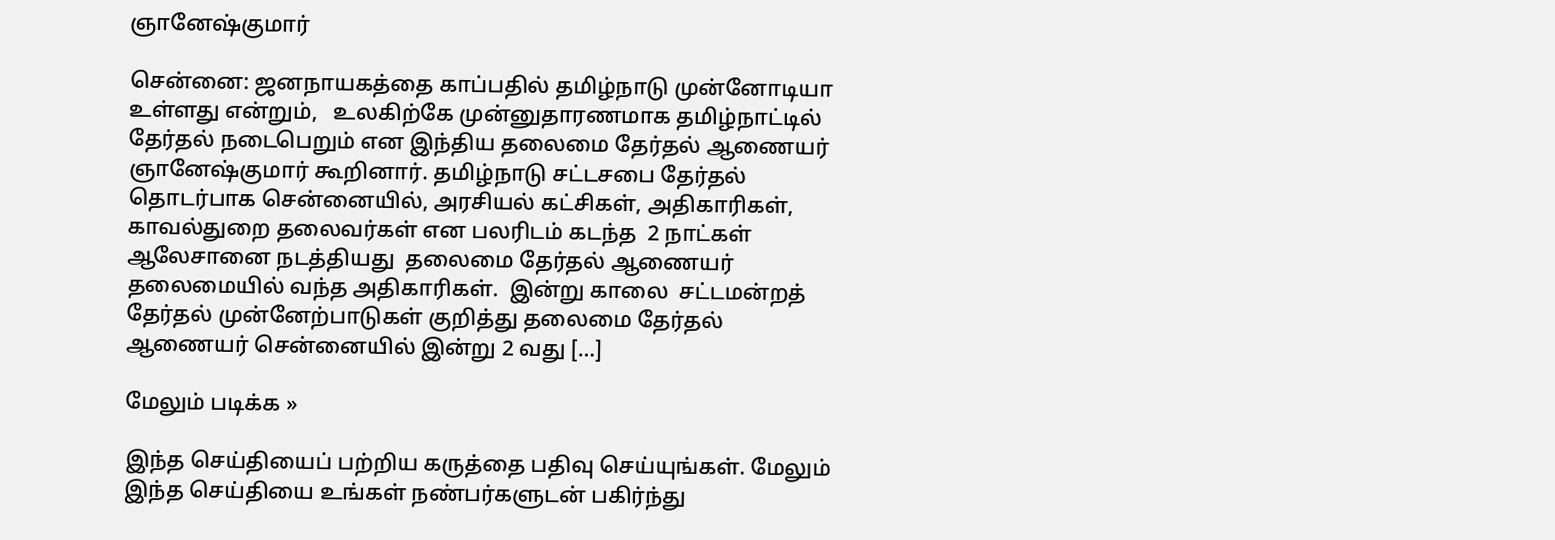ஞானேஷ்குமார்

சென்னை: ஜனநாயகத்தை காப்பதில் தமிழ்நாடு முன்னோடியா உள்ளது என்றும்,   உலகிற்கே முன்னுதாரணமாக தமிழ்நாட்டில் தேர்தல் நடைபெறும் என இந்திய தலைமை தேர்தல் ஆணையர் ஞானேஷ்குமார் கூறினார். தமிழ்நாடு சட்டசபை தேர்தல் தொடர்பாக சென்னையில், அரசியல் கட்சிகள், அதிகாரிகள், காவல்துறை தலைவர்கள் என பலரிடம் கடந்த  2 நாட்கள் ஆலேசானை நடத்தியது  தலைமை தேர்தல் ஆணையர் தலைமையில் வந்த அதிகாரிகள்.  இன்று காலை  சட்டமன்றத் தேர்தல் முன்னேற்பாடுகள் குறித்து தலைமை தேர்தல் ஆணையர் சென்னையில் இன்று 2 வது […]

மேலும் படிக்க »

இந்த செய்தியைப் பற்றிய கருத்தை பதிவு செய்யுங்கள். மேலும் இந்த செய்தியை உங்கள் நண்பர்களுடன் பகிர்ந்து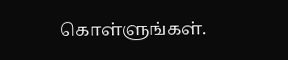கொள்ளுங்கள்.